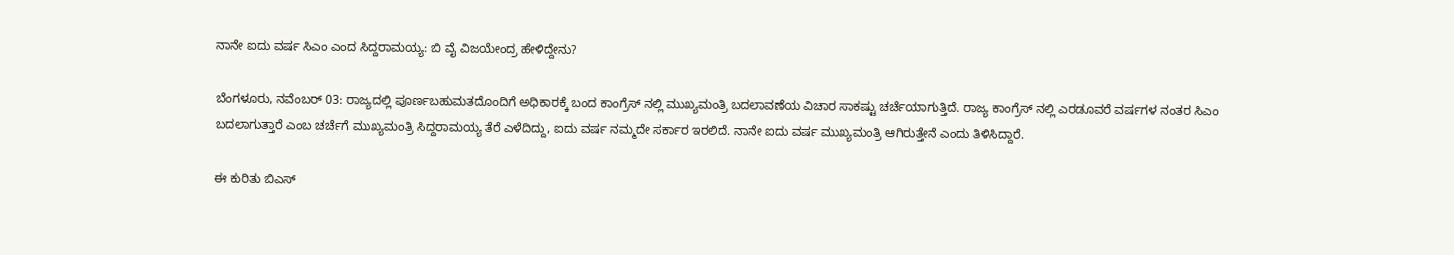ನಾನೇ ಐದು ವರ್ಷ ಸಿಎಂ ಎಂದ ಸಿದ್ದರಾಮಯ್ಯ: ಬಿ ವೈ ವಿಜಯೇಂದ್ರ ಹೇಳಿದ್ದೇನು?

ಬೆಂಗಳೂರು, ನವೆಂಬರ್‌ 03: ರಾಜ್ಯದಲ್ಲಿ ಪೂರ್ಣಬಹುಮತದೊಂದಿಗೆ ಅಧಿಕಾರಕ್ಕೆ ಬಂದ ಕಾಂಗ್ರೆಸ್‌ ನಲ್ಲಿ ಮುಖ್ಯಮಂತ್ರಿ ಬದಲಾವಣೆಯ ವಿಚಾರ ಸಾಕಷ್ಟು ಚರ್ಚೆಯಾಗುತ್ತಿದೆ. ರಾಜ್ಯ ಕಾಂಗ್ರೆಸ್‌ ನಲ್ಲಿ ಎರಡೂವರೆ ವರ್ಷಗಳ ನಂತರ ಸಿಎಂ ಬದಲಾಗುತ್ತಾರೆ ಎಂಬ ಚರ್ಚೆಗೆ ಮುಖ್ಯಮಂತ್ರಿ ಸಿದ್ದರಾಮಯ್ಯ ತೆರೆ ಎಳೆದಿದ್ದು, ಐದು ವರ್ಷ ನಮ್ಮದೇ ಸರ್ಕಾರ ಇರಲಿದೆ. ನಾನೇ ಐದು ವರ್ಷ ಮುಖ್ಯಮಂತ್ರಿ ಆಗಿರುತ್ತೇನೆ ಎಂದು ತಿಳಿಸಿದ್ದಾರೆ.

ಈ ಕುರಿತು ಬಿಎಸ್‌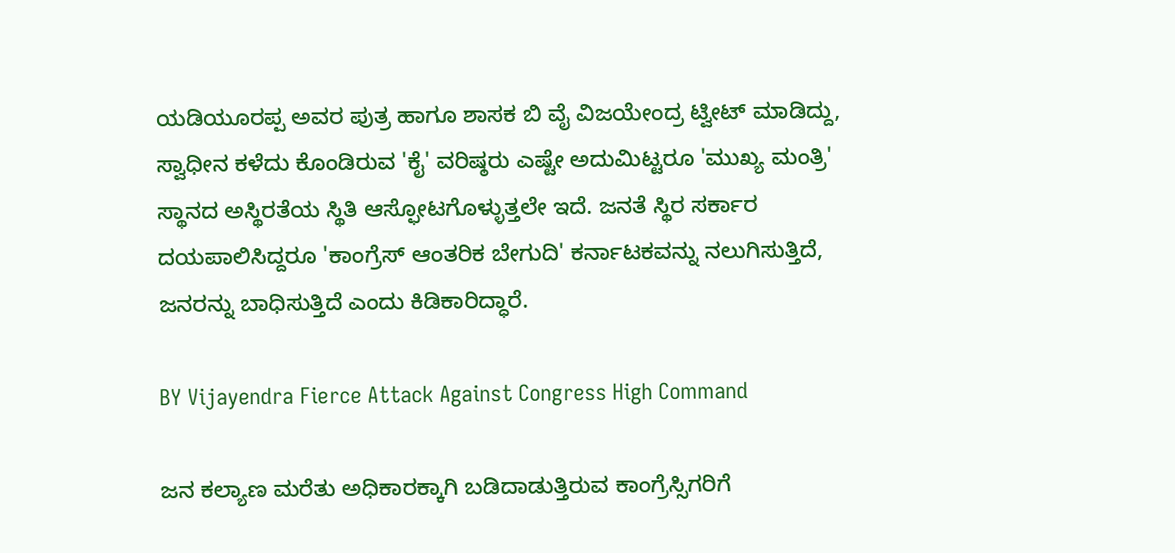ಯಡಿಯೂರಪ್ಪ ಅವರ ಪುತ್ರ ಹಾಗೂ ಶಾಸಕ ಬಿ ವೈ ವಿಜಯೇಂದ್ರ ಟ್ವೀಟ್‌ ಮಾಡಿದ್ದು, ಸ್ವಾಧೀನ ಕಳೆದು ಕೊಂಡಿರುವ 'ಕೈ' ವರಿಷ್ಠರು ಎಷ್ಟೇ ಅದುಮಿಟ್ಟರೂ 'ಮುಖ್ಯ ಮಂತ್ರಿ' ಸ್ಥಾನದ ಅಸ್ಥಿರತೆಯ ಸ್ಥಿತಿ ಆಸ್ಫೋಟಗೊಳ್ಳುತ್ತಲೇ ಇದೆ. ಜನತೆ ಸ್ಥಿರ ಸರ್ಕಾರ ದಯಪಾಲಿಸಿದ್ದರೂ 'ಕಾಂಗ್ರೆಸ್ ಆಂತರಿಕ ಬೇಗುದಿ' ಕರ್ನಾಟಕವನ್ನು ನಲುಗಿಸುತ್ತಿದೆ, ಜನರನ್ನು ಬಾಧಿಸುತ್ತಿದೆ ಎಂದು ಕಿಡಿಕಾರಿದ್ಧಾರೆ.

BY Vijayendra Fierce Attack Against Congress High Command

ಜನ ಕಲ್ಯಾಣ ಮರೆತು ಅಧಿಕಾರಕ್ಕಾಗಿ ಬಡಿದಾಡುತ್ತಿರುವ ಕಾಂಗ್ರೆಸ್ಸಿಗರಿಗೆ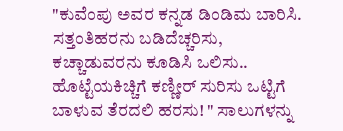"ಕುವೆಂಪು ಅವರ ಕನ್ನಡ ಡಿಂಡಿಮ ಬಾರಿಸಿ. ಸತ್ತಂತಿಹರನು ಬಡಿದೆಚ್ಚರಿಸು, ಕಚ್ಚಾಡುವರನು ಕೂಡಿಸಿ ಒಲಿಸು..
ಹೊಟ್ಟೆಯಕಿಚ್ಚಿಗೆ ಕಣ್ಣೀರ್ ಸುರಿಸು ಒಟ್ಟಿಗೆ ಬಾಳುವ ತೆರದಲಿ ಹರಸು! " ಸಾಲುಗಳನ್ನು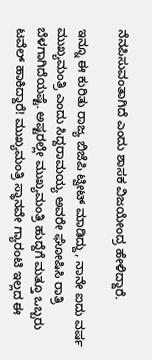ನೆನಪಿಸುವಂತಾಗಿದೆ ಎಂದು ಶಾಸಕ ವಿಜಯೇಂದ್ರ ಹೇಳಿದ್ದಾರೆ.

ಇನ್ನೂ ಈ ಕುರಿತು ರಾಜ್ಯ ಬಿಜೆಪಿ ಟ್ವೀಟ್‌ ಮಾಡಿದ್ದು, ನಾನೇ ಐದು ವರ್ಷ ಮುಖ್ಯಮಂತ್ರಿ ಎಂದು ಸಿದ್ದರಾಮಯ್ಯ ಅವರೇ ಘೋಷಿಸಿ ರಾತ್ರಿ ಬೆಳಗಾಗಿದೆಯಷ್ಟೆ. ಅಷ್ಟರಲ್ಲೇ ಮುಖ್ಯಮಂತ್ರಿ ಹುದ್ದೆಗೆ ಮತ್ತೂ ಒಬ್ಬರು ಟವೆಲ್ ಹಾಕಿದ್ದಾರೆ! ಮುಖ್ಯಮಂತ್ರಿ ಸ್ಥಾನವೇ ಗ್ಯಾರಂಟಿ ಇಲ್ಲದ ಈ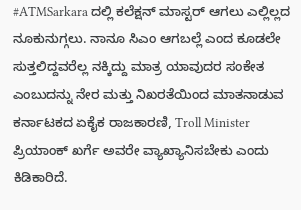#ATMSarkara ದಲ್ಲಿ ಕಲೆಕ್ಷನ್ ಮಾಸ್ಟರ್ ಆಗಲು ಎಲ್ಲಿಲ್ಲದ ನೂಕುನುಗ್ಗಲು. ನಾನೂ ಸಿಎಂ ಆಗಬಲ್ಲೆ ಎಂದ ಕೂಡಲೇ ಸುತ್ತಲಿದ್ದವರೆಲ್ಲ ನಕ್ಕಿದ್ದು ಮಾತ್ರ ಯಾವುದರ ಸಂಕೇತ ಎಂಬುದನ್ನು ನೇರ ಮತ್ತು ನಿಖರತೆಯಿಂದ ಮಾತನಾಡುವ ಕರ್ನಾಟಕದ ಏಕೈಕ ರಾಜಕಾರಣಿ, Troll Minister ಪ್ರಿಯಾಂಕ್‌ ಖರ್ಗೆ ಅವರೇ ವ್ಯಾಖ್ಯಾನಿಸಬೇಕು ಎಂದು ಕಿಡಿಕಾರಿದೆ.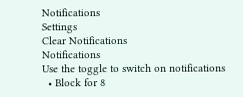Notifications
Settings
Clear Notifications
Notifications
Use the toggle to switch on notifications
  • Block for 8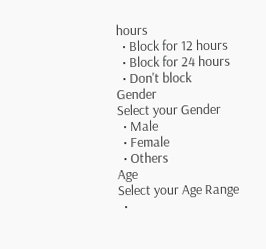hours
  • Block for 12 hours
  • Block for 24 hours
  • Don't block
Gender
Select your Gender
  • Male
  • Female
  • Others
Age
Select your Age Range
  •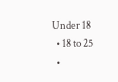Under 18
  • 18 to 25
  •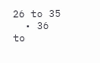26 to 35
  • 36 to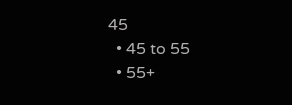45
  • 45 to 55
  • 55+